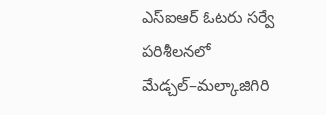ఎస్ఐఆర్ ఓటరు సర్వే పరిశీలనలో మేడ్చల్–మల్కాజిగిరి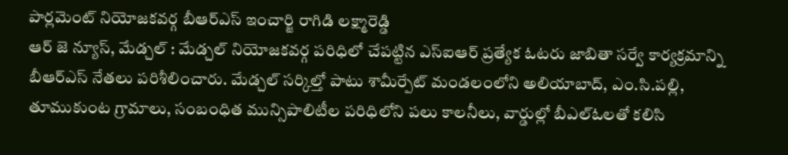పార్లమెంట్ నియోజకవర్గ బీఆర్ఎస్ ఇంచార్జి రాగిడి లక్ష్మారెడ్డి
ఆర్ జె న్యూస్, మేడ్చల్ : మేడ్చల్ నియోజకవర్గ పరిధిలో చేపట్టిన ఎస్ఐఆర్ ప్రత్యేక ఓటరు జాబితా సర్వే కార్యక్రమాన్ని బీఆర్ఎస్ నేతలు పరిశీలించారు. మేడ్చల్ సర్కిల్తో పాటు శామీర్పేట్ మండలంలోని అలియాబాద్, ఎం.సి.పల్లి, తూముకుంట గ్రామాలు, సంబంధిత మున్సిపాలిటీల పరిధిలోని పలు కాలనీలు, వార్డుల్లో బీఎల్ఓలతో కలిసి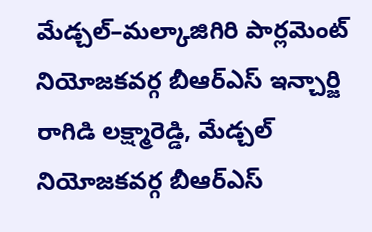మేడ్చల్–మల్కాజిగిరి పార్లమెంట్ నియోజకవర్గ బీఆర్ఎస్ ఇన్చార్జి రాగిడి లక్ష్మారెడ్డి, మేడ్చల్ నియోజకవర్గ బీఆర్ఎస్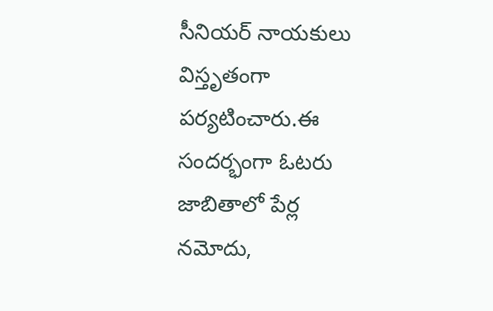సీనియర్ నాయకులు విస్తృతంగా పర్యటించారు.ఈ సందర్భంగా ఓటరు జాబితాలో పేర్ల నమోదు,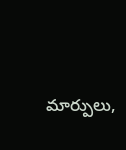మార్పులు,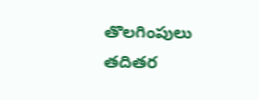తొలగింపులు తదితర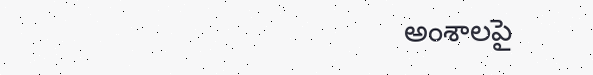అంశాలపై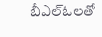బీఎల్ఓలతో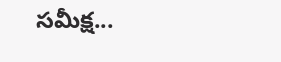సమీక్ష...